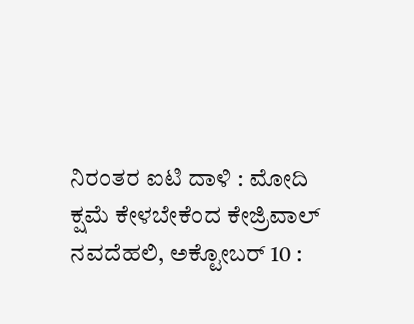ನಿರಂತರ ಐಟಿ ದಾಳಿ : ಮೋದಿ ಕ್ಷಮೆ ಕೇಳಬೇಕೆಂದ ಕೇಜ್ರಿವಾಲ್
ನವದೆಹಲಿ, ಅಕ್ಟೋಬರ್ 10 :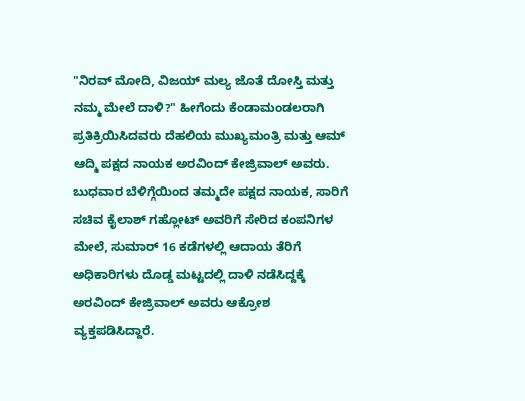"ನಿರವ್ ಮೋದಿ, ವಿಜಯ್ ಮಲ್ಯ ಜೊತೆ ದೋಸ್ತಿ ಮತ್ತು ನಮ್ಮ ಮೇಲೆ ದಾಳಿ?" ಹೀಗೆಂದು ಕೆಂಡಾಮಂಡಲರಾಗಿ ಪ್ರತಿಕ್ರಿಯಿಸಿದವರು ದೆಹಲಿಯ ಮುಖ್ಯಮಂತ್ರಿ ಮತ್ತು ಆಮ್ ಆದ್ಮಿ ಪಕ್ಷದ ನಾಯಕ ಅರವಿಂದ್ ಕೇಜ್ರಿವಾಲ್ ಅವರು.
ಬುಧವಾರ ಬೆಳಿಗ್ಗೆಯಿಂದ ತಮ್ಮದೇ ಪಕ್ಷದ ನಾಯಕ, ಸಾರಿಗೆ ಸಚಿವ ಕೈಲಾಶ್ ಗಹ್ಲೋಟ್ ಅವರಿಗೆ ಸೇರಿದ ಕಂಪನಿಗಳ ಮೇಲೆ, ಸುಮಾರ್ 16 ಕಡೆಗಳಲ್ಲಿ ಆದಾಯ ತೆರಿಗೆ ಅಧಿಕಾರಿಗಳು ದೊಡ್ಡ ಮಟ್ಟದಲ್ಲಿ ದಾಳಿ ನಡೆಸಿದ್ದಕ್ಕೆ ಅರವಿಂದ್ ಕೇಜ್ರಿವಾಲ್ ಅವರು ಆಕ್ರೋಶ ವ್ಯಕ್ತಪಡಿಸಿದ್ದಾರೆ.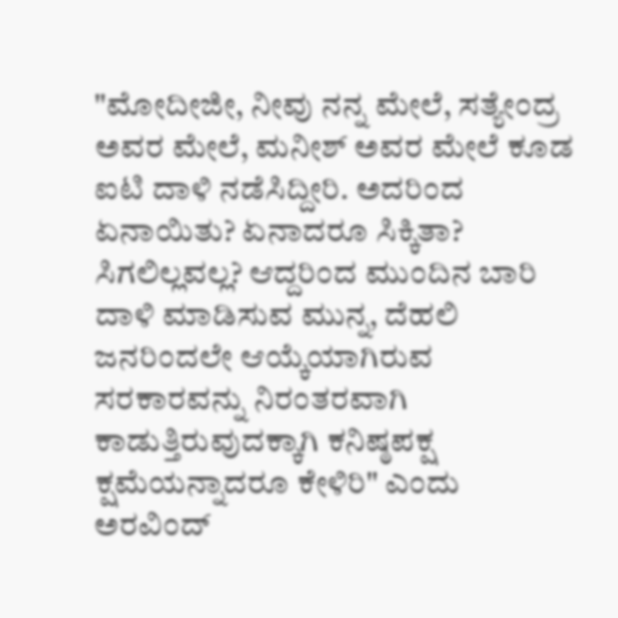"ಮೋದೀಜೀ, ನೀವು ನನ್ನ ಮೇಲೆ, ಸತ್ಯೇಂದ್ರ ಅವರ ಮೇಲೆ, ಮನೀಶ್ ಅವರ ಮೇಲೆ ಕೂಡ ಐಟಿ ದಾಳಿ ನಡೆಸಿದ್ದೀರಿ. ಅದರಿಂದ ಏನಾಯಿತು? ಏನಾದರೂ ಸಿಕ್ಕಿತಾ? ಸಿಗಲಿಲ್ಲವಲ್ಲ? ಆದ್ದರಿಂದ ಮುಂದಿನ ಬಾರಿ ದಾಳಿ ಮಾಡಿಸುವ ಮುನ್ನ, ದೆಹಲಿ ಜನರಿಂದಲೇ ಆಯ್ಕೆಯಾಗಿರುವ ಸರಕಾರವನ್ನು ನಿರಂತರವಾಗಿ ಕಾಡುತ್ತಿರುವುದಕ್ಕಾಗಿ ಕನಿಷ್ಠಪಕ್ಷ ಕ್ಷಮೆಯನ್ನಾದರೂ ಕೇಳಿರಿ" ಎಂದು ಅರವಿಂದ್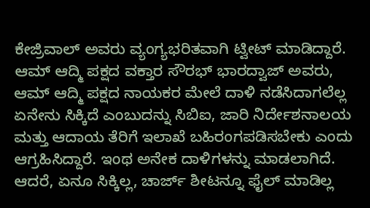ಕೇಜ್ರಿವಾಲ್ ಅವರು ವ್ಯಂಗ್ಯಭರಿತವಾಗಿ ಟ್ವೀಟ್ ಮಾಡಿದ್ದಾರೆ.
ಆಮ್ ಆದ್ಮಿ ಪಕ್ಷದ ವಕ್ತಾರ ಸೌರಭ್ ಭಾರದ್ವಾಜ್ ಅವರು, ಆಮ್ ಆದ್ಮಿ ಪಕ್ಷದ ನಾಯಕರ ಮೇಲೆ ದಾಳಿ ನಡೆಸಿದಾಗಲೆಲ್ಲ ಏನೇನು ಸಿಕ್ಕಿದೆ ಎಂಬುದನ್ನು ಸಿಬಿಐ, ಜಾರಿ ನಿರ್ದೇಶನಾಲಯ ಮತ್ತು ಆದಾಯ ತೆರಿಗೆ ಇಲಾಖೆ ಬಹಿರಂಗಪಡಿಸಬೇಕು ಎಂದು ಆಗ್ರಹಿಸಿದ್ದಾರೆ. ಇಂಥ ಅನೇಕ ದಾಳಿಗಳನ್ನು ಮಾಡಲಾಗಿದೆ. ಆದರೆ, ಏನೂ ಸಿಕ್ಕಿಲ್ಲ, ಚಾರ್ಜ್ ಶೀಟನ್ನೂ ಫೈಲ್ ಮಾಡಿಲ್ಲ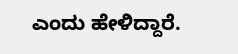ಎಂದು ಹೇಳಿದ್ದಾರೆ.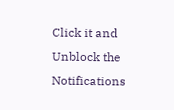Click it and Unblock the Notifications